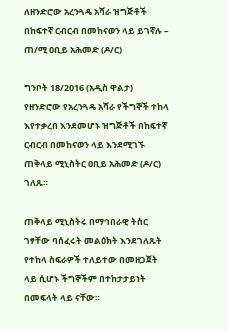ለዘንድሮው አረንጓዴ አሻራ ዝግጅቶች በከፍተኛ ርብርብ በመከናወን ላይ ይገኛሉ – ጠ/ሚ ዐቢይ አሕመድ (ዶ/ር)

ግንቦት 18/2016 (አዲስ ዋልታ) የዘንድሮው የአረንጓዴ አሻራ የችግኞች ተከላ እየተቃረበ እንደመሆኑ ዝግጅቶች በከፍተኛ ርብርብ በመከናወን ላይ እንደሚገኙ ጠቅላይ ሚኒስትር ዐቢይ አሕመድ (ዶ/ር) ገለጹ።

ጠቅላይ ሚኒስትሩ በማኅበራዊ ትስር ገፃቸው ባሰፈሩት መልዕክት እንደገለጹት የተከላ ስፍራዎች ተለይተው በመዘጋጀት ላይ ሲሆኑ ችግኞችም በተከታታይነት በመፍላት ላይ ናቸው።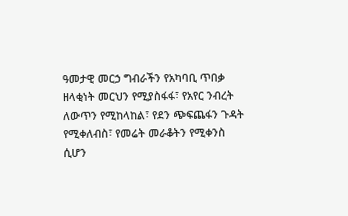ዓመታዊ መርኃ ግብራችን የአካባቢ ጥበቃ ዘላቂነት መርህን የሚያስፋፋ፣ የአየር ንብረት ለውጥን የሚከላከል፣ የደን ጭፍጨፋን ጉዳት የሚቀለብስ፣ የመሬት መራቆትን የሚቀንስ ሲሆን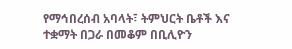የማኅበረሰብ አባላት፣ ትምህርት ቤቶች እና ተቋማት በጋራ በመቆም በቢሊዮን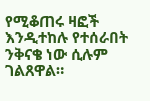የሚቆጠሩ ዛፎች እንዲተከሉ የተሰራበት ንቅናቄ ነው ሲሉም ገልጸዋል።